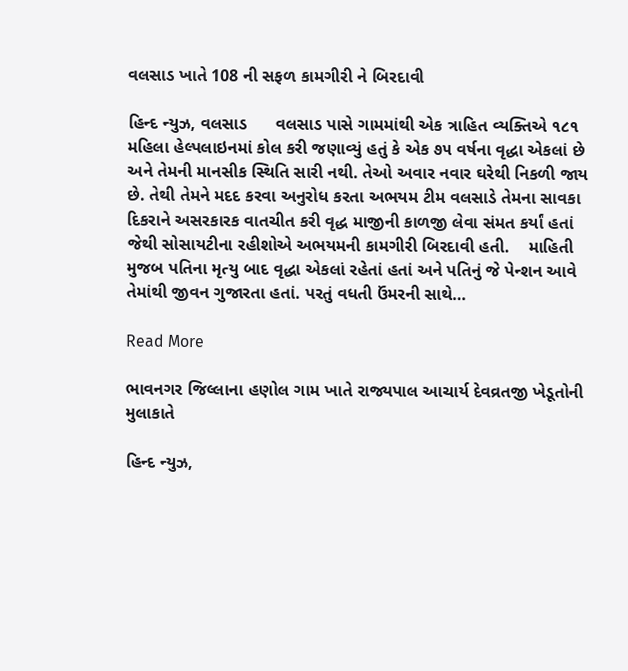વલસાડ ખાતે 108 ની સફળ કામગીરી ને બિરદાવી

હિન્દ ન્યુઝ, વલસાડ      વલસાડ પાસે ગામમાંથી એક ત્રાહિત વ્યક્તિએ ૧૮૧ મહિલા હેલ્પલાઇનમાં કોલ કરી જણાવ્યું હતું કે એક ૭૫ વર્ષના વૃદ્ધા એકલાં છે અને તેમની માનસીક સ્થિતિ સારી નથી. તેઓ અવાર નવાર ઘરેથી નિકળી જાય છે. તેથી તેમને મદદ કરવા અનુરોધ કરતા અભયમ ટીમ વલસાડે તેમના સાવકા દિકરાને અસરકારક વાતચીત કરી વૃદ્ધ માજીની કાળજી લેવા સંમત કર્યાં હતાં જેથી સોસાયટીના રહીશોએ અભયમની કામગીરી બિરદાવી હતી.    માહિતી મુજબ પતિના મૃત્યુ બાદ વૃદ્ધા એકલાં રહેતાં હતાં અને પતિનું જે પેન્શન આવે તેમાંથી જીવન ગુજારતા હતાં. પરતું વધતી ઉંમરની સાથે…

Read More

ભાવનગર જિલ્લાના હણોલ ગામ ખાતે રાજ્યપાલ આચાર્ય દેવવ્રતજી ખેડૂતોની મુલાકાતે

હિન્દ ન્યુઝ,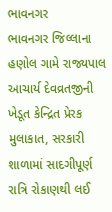ભાવનગર      ભાવનગર જિલ્લાના હણોલ ગામે રાજ્યપાલ આચાર્ય દેવવ્રતજીની ખેડૂત કેન્દ્રિત પ્રેરક મુલાકાત, સરકારી શાળામાં સાદગીપૂર્ણ રાત્રિ રોકાણથી લઈ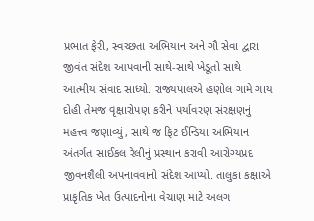પ્રભાત ફેરી, સ્વચ્છતા અભિયાન અને ગૌ સેવા દ્વારા જીવંત સંદેશ આપવાની સાથે-સાથે ખેડૂતો સાથે આત્મીય સંવાદ સાધ્યો. રાજ્યપાલએ હણોલ ગામે ગાય દોહી તેમજ વૃક્ષારોપણ કરીને પર્યાવરણ સંરક્ષણનું મહત્ત્વ જણાવ્યું, સાથે જ ફિટ ઈન્ડિયા અભિયાન અંતર્ગત સાઈકલ રેલીનું પ્રસ્થાન કરાવી આરોગ્યપ્રદ જીવનશૈલી અપનાવવાનો સંદેશ આપ્યો. તાલુકા કક્ષાએ પ્રાકૃતિક ખેત ઉત્પાદનોના વેચાણ માટે અલગ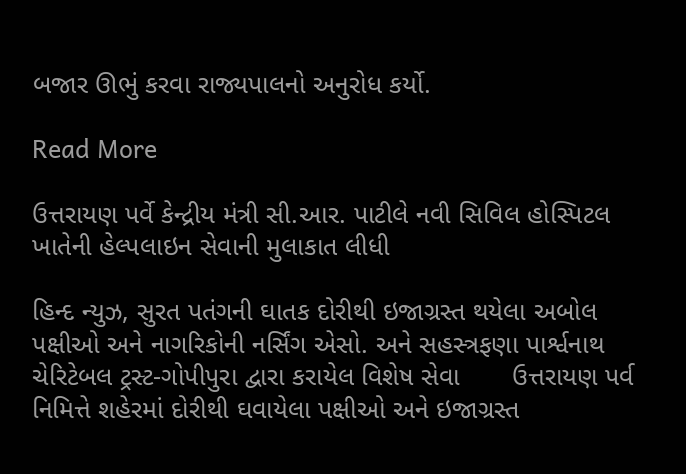બજાર ઊભું કરવા રાજ્યપાલનો અનુરોધ કર્યો.

Read More

ઉત્તરાયણ પર્વે કેન્દ્રીય મંત્રી સી.આર. પાટીલે નવી સિવિલ હોસ્પિટલ ખાતેની હેલ્પલાઇન સેવાની મુલાકાત લીધી

હિન્દ ન્યુઝ, સુરત પતંગની ઘાતક દોરીથી ઇજાગ્રસ્ત થયેલા અબોલ પક્ષીઓ અને નાગરિકોની નર્સિંગ એસો. અને સહસ્ત્રફણા પાર્શ્વનાથ ચેરિટેબલ ટ્રસ્ટ-ગોપીપુરા દ્વારા કરાયેલ વિશેષ સેવા       ઉત્તરાયણ પર્વ નિમિત્તે શહેરમાં દોરીથી ઘવાયેલા પક્ષીઓ અને ઇજાગ્રસ્ત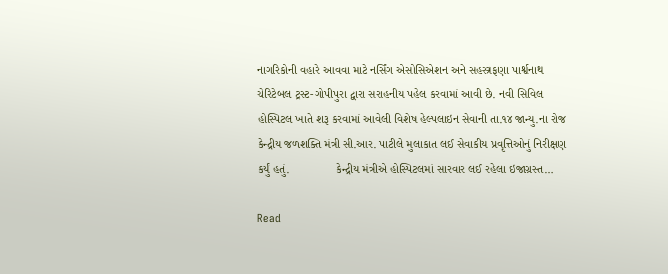નાગરિકોની વહારે આવવા માટે નર્સિંગ એસોસિએશન અને સહસ્ત્રફણા પાર્શ્વનાથ ચેરિટેબલ ટ્રસ્ટ-ગોપીપુરા દ્વારા સરાહનીય પહેલ કરવામાં આવી છે. નવી સિવિલ હોસ્પિટલ ખાતે શરૂ કરવામાં આવેલી વિશેષ હેલ્પલાઇન સેવાની તા.૧૪ જાન્યુ.ના રોજ કેન્દ્રીય જળશક્તિ મંત્રી સી.આર. પાટીલે મુલાકાત લઈ સેવાકીય પ્રવૃત્તિઓનું નિરીક્ષણ કર્યું હતું.              કેન્દ્રીય મંત્રીએ હોસ્પિટલમાં સારવાર લઈ રહેલા ઇજાગ્રસ્ત…

Read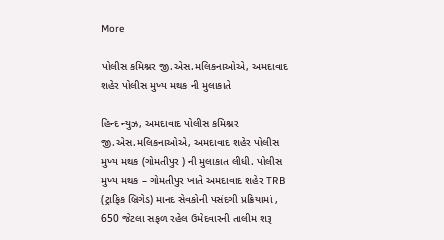More

પોલીસ કમિશ્નર જી.એસ.મલિકનાઓએ, અમદાવાદ શહેર પોલીસ મુખ્ય મથક ની મુલાકાતે

હિન્દ ન્યુઝ, અમદાવાદ પોલીસ કમિશ્નર જી.એસ.મલિકનાઓએ, અમદાવાદ શહેર પોલીસ મુખ્ય મથક (ગોમતીપુર ) ની મુલાકાત લીધી. પોલીસ મુખ્ય મથક – ગોમતીપુર ખાતે અમદાવાદ શહેર TRB (ટ્રાફિક બ્રિગેડ) માનદ સેવકોની પસંદગી પ્રક્રિયામાં , 650 જેટલા સફળ રહેલ ઉમેદવારની તાલીમ શરૂ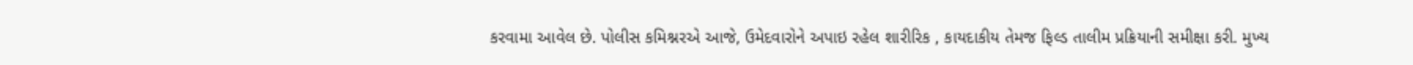કરવામા આવેલ છે. પોલીસ કમિશ્નરએ આજે, ઉમેદવારોને અપાઇ રહેલ શારીરિક , કાયદાકીય તેમજ ફિલ્ડ તાલીમ પ્રક્રિયાની સમીક્ષા કરી. મુખ્ય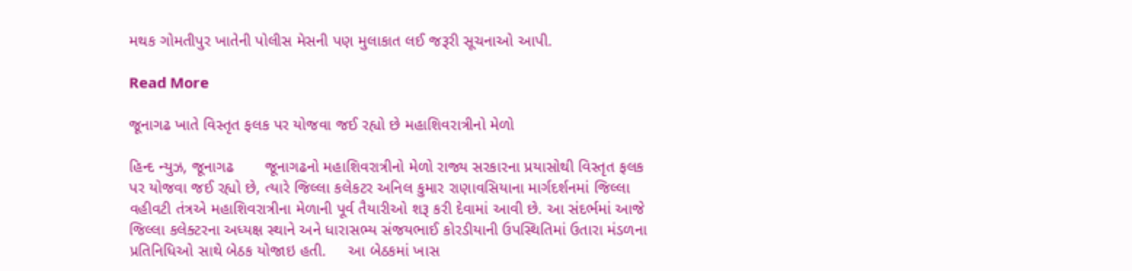મથક ગોમતીપુર ખાતેની પોલીસ મેસની પણ મુલાકાત લઈ જરૂરી સૂચનાઓ આપી.

Read More

જૂનાગઢ ખાતે વિસ્તૃત ફલક પર યોજવા જઈ રહ્યો છે મહાશિવરાત્રીનો મેળો

હિન્દ ન્યુઝ, જૂનાગઢ       જૂનાગઢનો મહાશિવરાત્રીનો મેળો રાજ્ય સરકારના પ્રયાસોથી વિસ્તૃત ફલક પર યોજવા જઈ રહ્યો છે, ત્યારે જિલ્લા કલેકટર અનિલ કુમાર રાણાવસિયાના માર્ગદર્શનમાં જિલ્લા વહીવટી તંત્રએ મહાશિવરાત્રીના મેળાની પૂર્વ તૈયારીઓ શરૂ કરી દેવામાં આવી છે. આ સંદર્ભમાં આજે જિલ્લા કલેક્ટરના અધ્યક્ષ સ્થાને અને ધારાસભ્ય સંજયભાઈ કોરડીયાની ઉપસ્થિતિમાં ઉતારા મંડળના પ્રતિનિધિઓ સાથે બેઠક યોજાઇ હતી.     આ બેઠકમાં ખાસ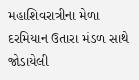મહાશિવરાત્રીના મેળા દરમિયાન ઉતારા મંડળ સાથે જોડાયેલી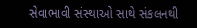સેવાભાવી સંસ્થાઓ સાથે સંકલનથી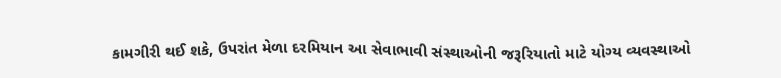કામગીરી થઈ શકે, ઉપરાંત મેળા દરમિયાન આ સેવાભાવી સંસ્થાઓની જરૂરિયાતો માટે યોગ્ય વ્યવસ્થાઓ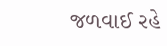જળવાઈ રહે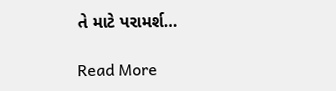તે માટે પરામર્શ…

Read More